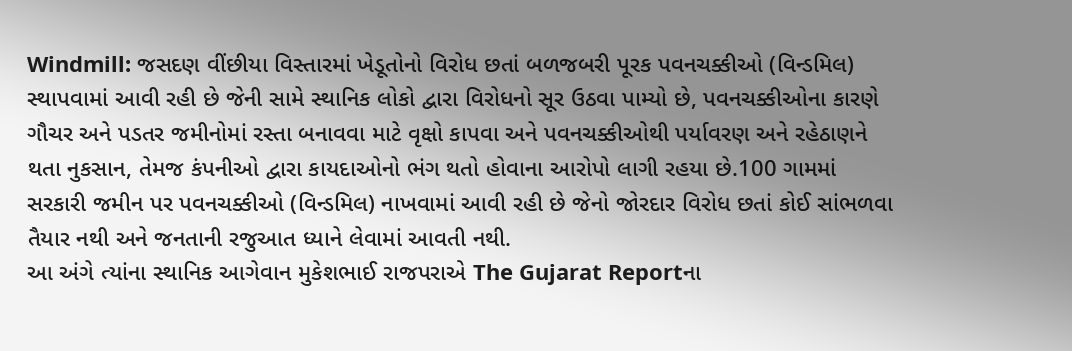Windmill: જસદણ વીંછીયા વિસ્તારમાં ખેડૂતોનો વિરોધ છતાં બળજબરી પૂરક પવનચક્કીઓ (વિન્ડમિલ) સ્થાપવામાં આવી રહી છે જેની સામે સ્થાનિક લોકો દ્વારા વિરોધનો સૂર ઉઠવા પામ્યો છે, પવનચક્કીઓના કારણે ગૌચર અને પડતર જમીનોમાં રસ્તા બનાવવા માટે વૃક્ષો કાપવા અને પવનચક્કીઓથી પર્યાવરણ અને રહેઠાણને થતા નુકસાન, તેમજ કંપનીઓ દ્વારા કાયદાઓનો ભંગ થતો હોવાના આરોપો લાગી રહયા છે.100 ગામમાં સરકારી જમીન પર પવનચક્કીઓ (વિન્ડમિલ) નાખવામાં આવી રહી છે જેનો જોરદાર વિરોધ છતાં કોઈ સાંભળવા તૈયાર નથી અને જનતાની રજુઆત ધ્યાને લેવામાં આવતી નથી.
આ અંગે ત્યાંના સ્થાનિક આગેવાન મુકેશભાઈ રાજપરાએ The Gujarat Reportના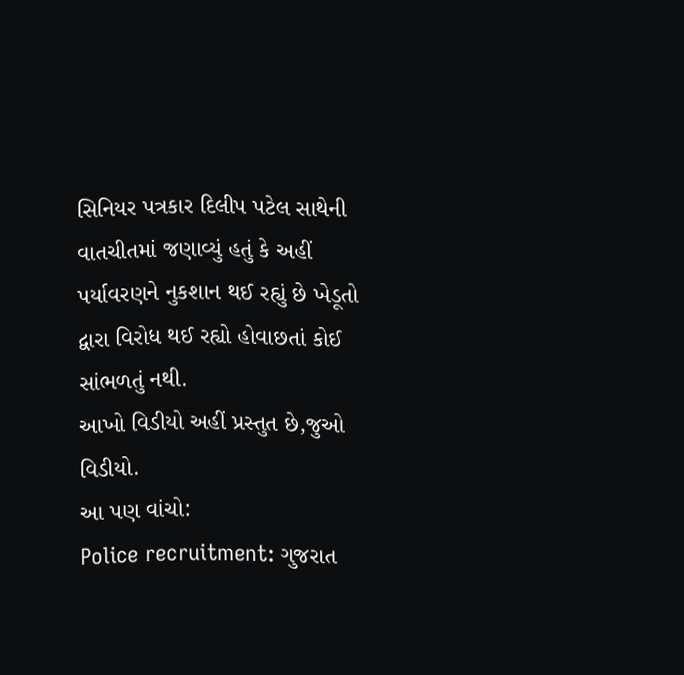સિનિયર પત્રકાર દિલીપ પટેલ સાથેની વાતચીતમાં જણાવ્યું હતું કે અહીં પર્યાવરણને નુકશાન થઈ રહ્યું છે ખેડૂતો દ્વારા વિરોધ થઈ રહ્યો હોવાછતાં કોઈ સાંભળતું નથી.
આખો વિડીયો અહીં પ્રસ્તુત છે,જુઓ વિડીયો.
આ પણ વાંચો:
Police recruitment: ગુજરાત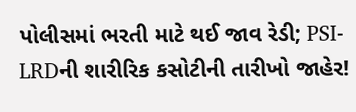પોલીસમાં ભરતી માટે થઈ જાવ રેડી; PSI-LRDની શારીરિક કસોટીની તારીખો જાહેર!